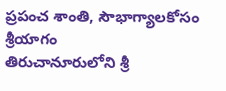ప్రపంచ శాంతి, సౌభాగ్యాలకోసం శ్రీయాగం
తిరుచానూరులోని శ్రీ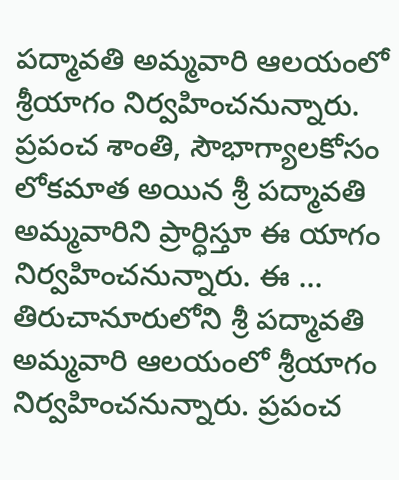పద్మావతి అమ్మవారి ఆలయంలో శ్రీయాగం నిర్వహించనున్నారు. ప్రపంచ శాంతి, సౌభాగ్యాలకోసం లోకమాత అయిన శ్రీ పద్మావతి అమ్మవారిని ప్రార్ధిస్తూ ఈ యాగం నిర్వహించనున్నారు. ఈ ...
తిరుచానూరులోని శ్రీ పద్మావతి అమ్మవారి ఆలయంలో శ్రీయాగం నిర్వహించనున్నారు. ప్రపంచ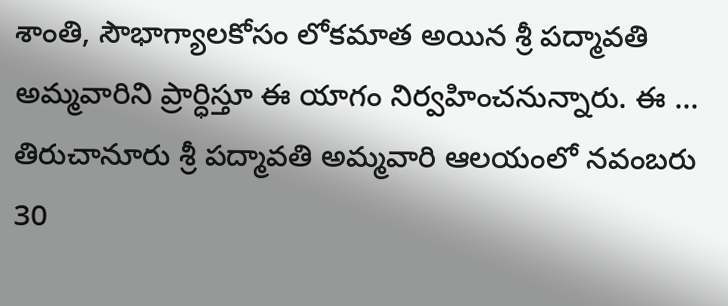శాంతి, సౌభాగ్యాలకోసం లోకమాత అయిన శ్రీ పద్మావతి అమ్మవారిని ప్రార్ధిస్తూ ఈ యాగం నిర్వహించనున్నారు. ఈ ...
తిరుచానూరు శ్రీ పద్మావతి అమ్మవారి ఆలయంలో నవంబరు 30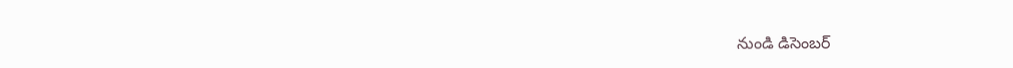నుండి డిసెంబర్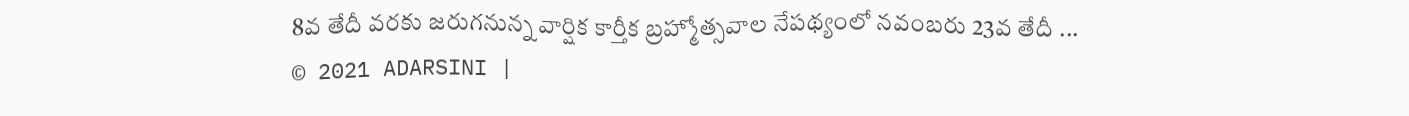8వ తేదీ వరకు జరుగనున్న వార్షిక కార్తీక బ్రహ్మోత్సవాల నేపథ్యంలో నవంబరు 23వ తేదీ ...
© 2021 ADARSINI |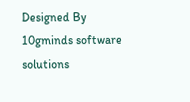Designed By 10gminds software solutions